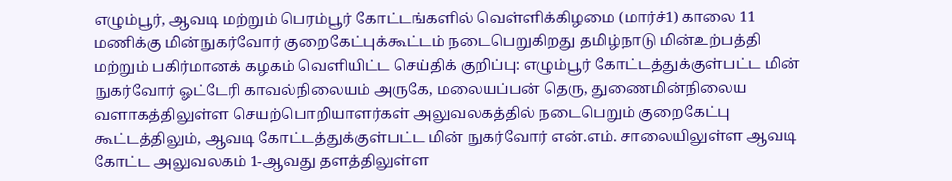எழும்பூர், ஆவடி மற்றும் பெரம்பூர் கோட்டங்களில் வெள்ளிக்கிழமை (மார்ச்1) காலை 11 மணிக்கு மின்நுகர்வோர் குறைகேட்புக்கூட்டம் நடைபெறுகிறது தமிழ்நாடு மின்உற்பத்தி மற்றும் பகிர்மானக் கழகம் வெளியிட்ட செய்திக் குறிப்பு: எழும்பூர் கோட்டத்துக்குள்பட்ட மின் நுகர்வோர் ஓட்டேரி காவல்நிலையம் அருகே, மலையப்பன் தெரு, துணைமின்நிலைய வளாகத்திலுள்ள செயற்பொறியாளர்கள் அலுவலகத்தில் நடைபெறும் குறைகேட்பு கூட்டத்திலும், ஆவடி கோட்டத்துக்குள்பட்ட மின் நுகர்வோர் என்.எம். சாலையிலுள்ள ஆவடி கோட்ட அலுவலகம் 1-ஆவது தளத்திலுள்ள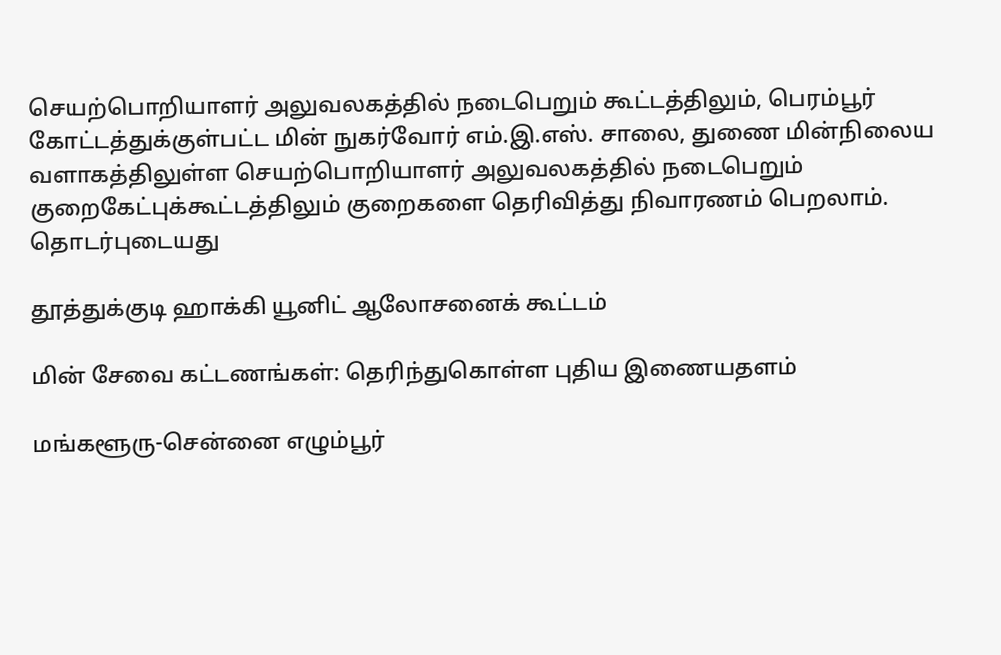செயற்பொறியாளர் அலுவலகத்தில் நடைபெறும் கூட்டத்திலும், பெரம்பூர் கோட்டத்துக்குள்பட்ட மின் நுகர்வோர் எம்.இ.எஸ். சாலை, துணை மின்நிலைய வளாகத்திலுள்ள செயற்பொறியாளர் அலுவலகத்தில் நடைபெறும் குறைகேட்புக்கூட்டத்திலும் குறைகளை தெரிவித்து நிவாரணம் பெறலாம்.
தொடர்புடையது

தூத்துக்குடி ஹாக்கி யூனிட் ஆலோசனைக் கூட்டம்

மின் சேவை கட்டணங்கள்: தெரிந்துகொள்ள புதிய இணையதளம்

மங்களூரு-சென்னை எழும்பூர்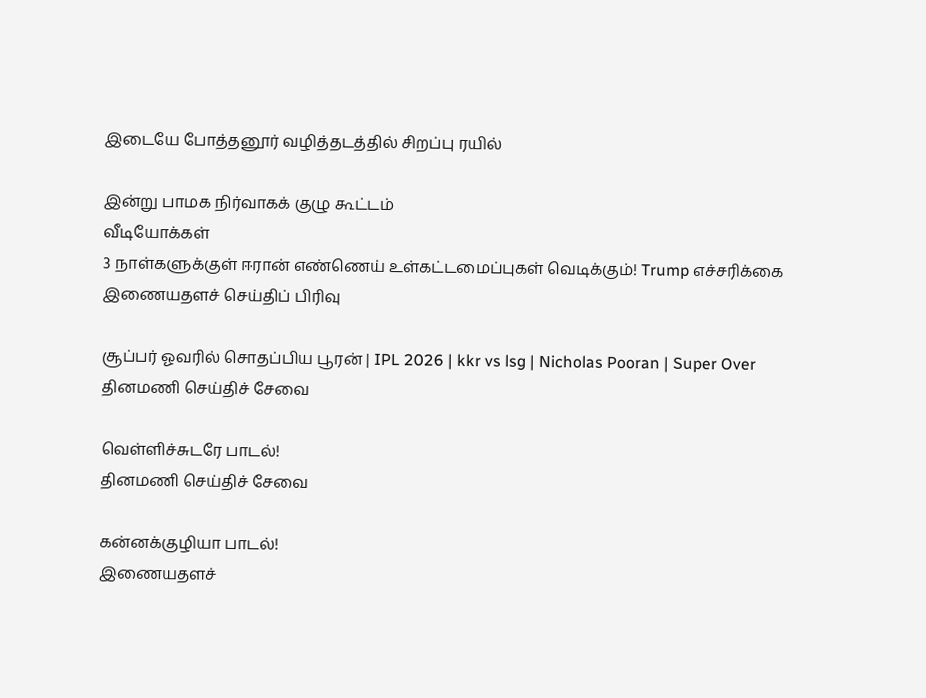இடையே போத்தனூர் வழித்தடத்தில் சிறப்பு ரயில்

இன்று பாமக நிர்வாகக் குழு கூட்டம்
வீடியோக்கள்
3 நாள்களுக்குள் ஈரான் எண்ணெய் உள்கட்டமைப்புகள் வெடிக்கும்! Trump எச்சரிக்கை
இணையதளச் செய்திப் பிரிவு

சூப்பர் ஓவரில் சொதப்பிய பூரன் | IPL 2026 | kkr vs lsg | Nicholas Pooran | Super Over
தினமணி செய்திச் சேவை

வெள்ளிச்சுடரே பாடல்!
தினமணி செய்திச் சேவை

கன்னக்குழியா பாடல்!
இணையதளச்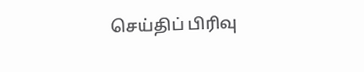செய்திப் பிரிவு